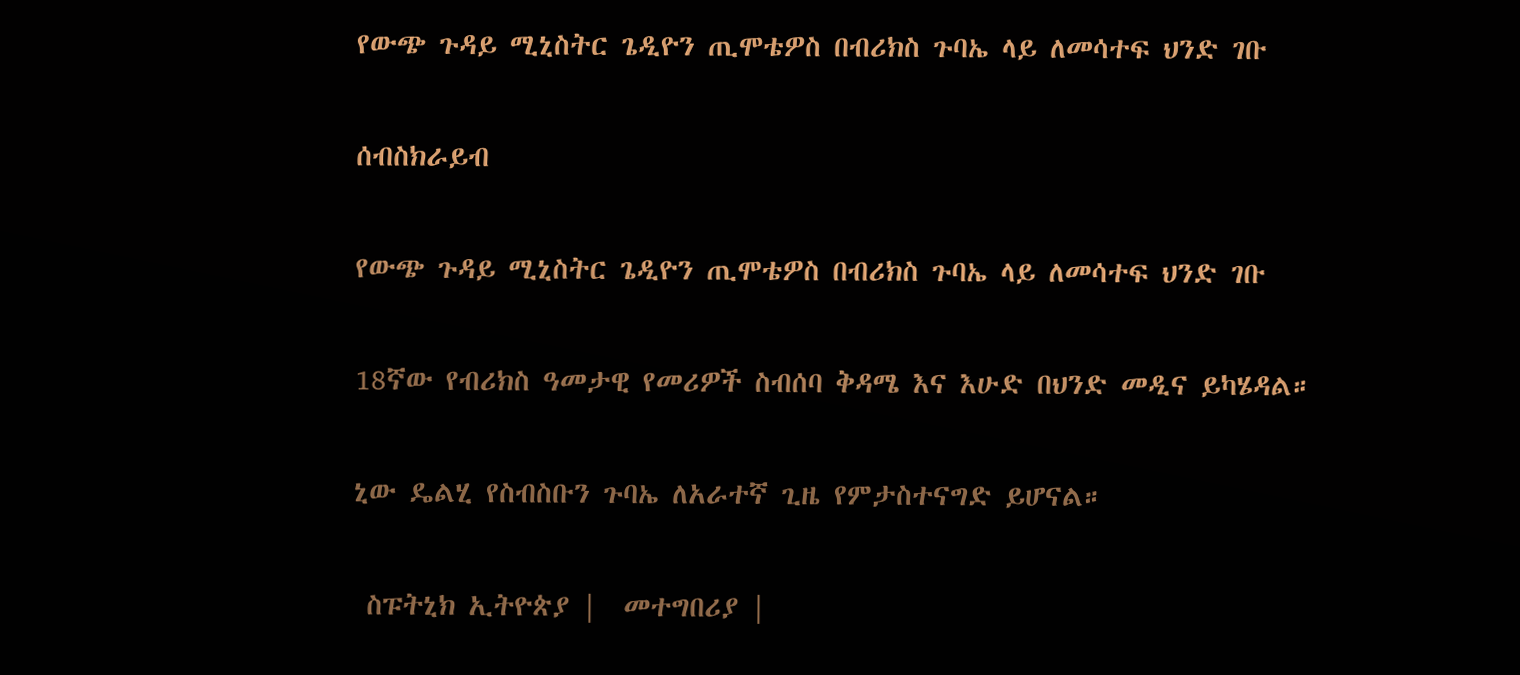የውጭ ጉዳይ ሚኒስትር ጌዲዮን ጢሞቴዎስ በብሪክስ ጉባኤ ላይ ለመሳተፍ ህንድ ገቡ

ሰብስክራይብ

የውጭ ጉዳይ ሚኒስትር ጌዲዮን ጢሞቴዎስ በብሪክስ ጉባኤ ላይ ለመሳተፍ ህንድ ገቡ

18ኛው የብሪክስ ዓመታዊ የመሪዎች ስብሰባ ቅዳሜ እና እሁድ በህንድ መዲና ይካሄዳል።

ኒው ዴልሂ የስብስቡን ጉባኤ ለአራተኛ ጊዜ የምታስተናግድ ይሆናል።

 ስፑትኒክ ኢትዮጵያ |  መተግበሪያ |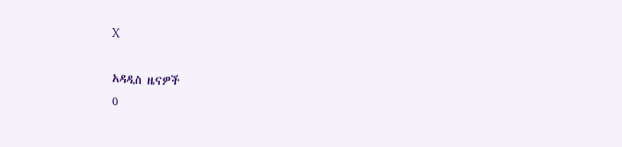X

አዳዲስ ዜናዎች
0